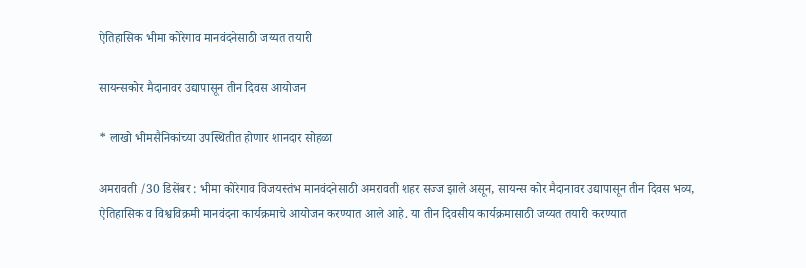ऐतिहासिक भीमा कोरेगाव मानवंदनेसाठी जय्यत तयारी

सायन्सकोर मैदानावर उद्यापासून तीन दिवस आयोजन

* लाखो भीमसैनिकांच्या उपस्थितीत होणार शानदार सोहळा

अमरावती /30 डिसेंबर : भीमा कोरेगाव विजयस्तंभ मानवंदनेसाठी अमरावती शहर सज्ज झाले असून, सायन्स कोर मैदानावर उद्यापासून तीन दिवस भव्य, ऐतिहासिक व विश्वविक्रमी मानवंदना कार्यक्रमाचे आयोजन करण्यात आले आहे. या तीन दिवसीय कार्यक्रमासाठी जय्यत तयारी करण्यात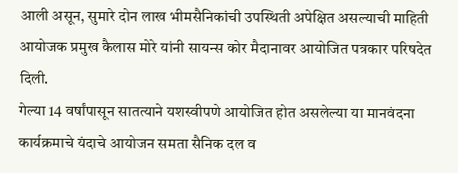आली असून, सुमारे दोन लाख भीमसैनिकांची उपस्थिती अपेक्षित असल्याची माहिती आयोजक प्रमुख कैलास मोरे यांनी सायन्स कोर मैदानावर आयोजित पत्रकार परिषदेत दिली.
गेल्या 14 वर्षांपासून सातत्याने यशस्वीपणे आयोजित होत असलेल्या या मानवंदना कार्यक्रमाचे यंदाचे आयोजन समता सैनिक दल व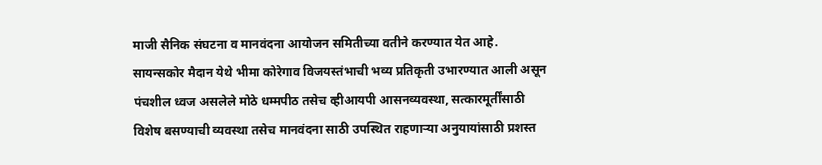माजी सैनिक संघटना व मानवंदना आयोजन समितीच्या वतीने करण्यात येत आहे. सायन्सकोर मैदान येथे भीमा कोरेगाव विजयस्तंभाची भव्य प्रतिकृती उभारण्यात आली असून पंचशील ध्वज असलेले मोठे धम्मपीठ तसेच व्हीआयपी आसनव्यवस्था, सत्कारमूर्तींसाठी विशेष बसण्याची व्यवस्था तसेच मानवंदना साठी उपस्थित राहणार्‍या अनुयायांसाठी प्रशस्त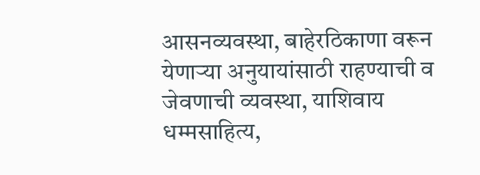आसनव्यवस्था, बाहेरठिकाणा वरून येणार्‍या अनुयायांसाठी राहण्याची व जेवणाची व्यवस्था, याशिवाय धम्मसाहित्य,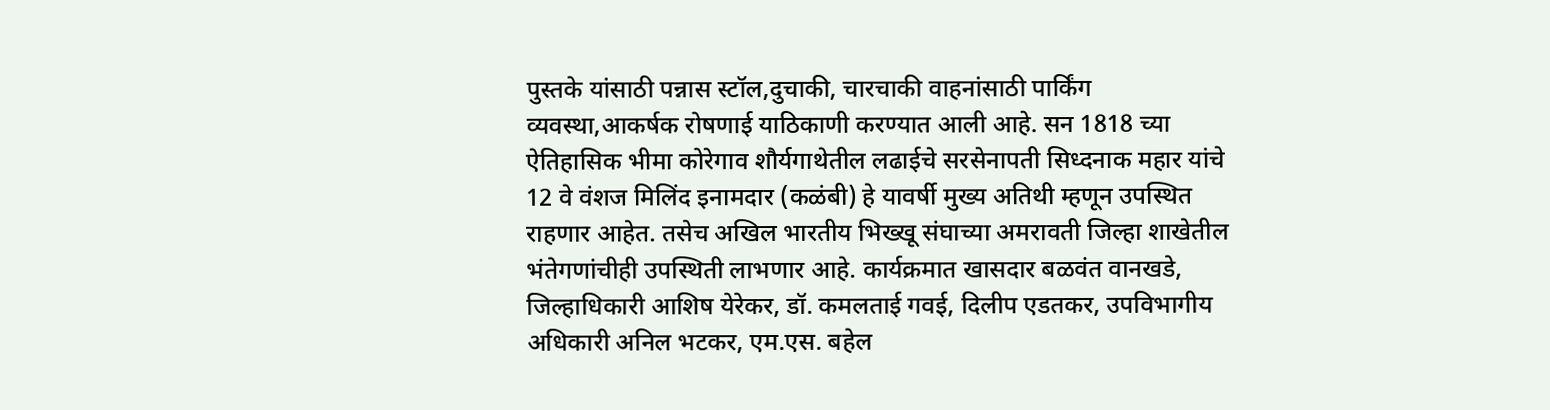पुस्तके यांसाठी पन्नास स्टॉल,दुचाकी, चारचाकी वाहनांसाठी पार्किंग व्यवस्था,आकर्षक रोषणाई याठिकाणी करण्यात आली आहे. सन 1818 च्या ऐतिहासिक भीमा कोरेगाव शौर्यगाथेतील लढाईचे सरसेनापती सिध्दनाक महार यांचे 12 वे वंशज मिलिंद इनामदार (कळंबी) हे यावर्षी मुख्य अतिथी म्हणून उपस्थित राहणार आहेत. तसेच अखिल भारतीय भिख्खू संघाच्या अमरावती जिल्हा शाखेतील भंतेगणांचीही उपस्थिती लाभणार आहे. कार्यक्रमात खासदार बळवंत वानखडे, जिल्हाधिकारी आशिष येरेकर, डॉ. कमलताई गवई, दिलीप एडतकर, उपविभागीय अधिकारी अनिल भटकर, एम.एस. बहेल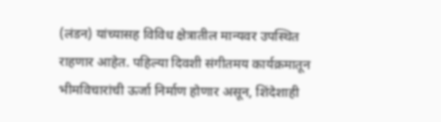(लंडन) यांच्यासह विविध क्षेत्रातील मान्यवर उपस्थित राहणार आहेत. पहिल्या दिवशी संगीतमय कार्यक्रमातून भीमविचारांची ऊर्जा निर्माण होणार असून, शिंदेशाही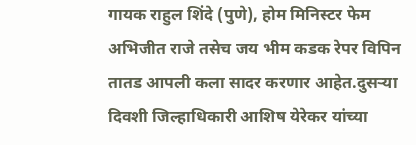गायक राहुल शिंदे (पुणे), होम मिनिस्टर फेम अभिजीत राजे तसेच जय भीम कडक रेपर विपिन तातड आपली कला सादर करणार आहेत.दुसर्‍या दिवशी जिल्हाधिकारी आशिष येरेकर यांच्या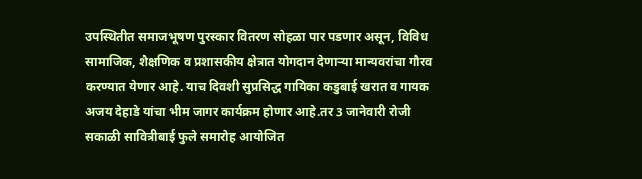उपस्थितीत समाजभूषण पुरस्कार वितरण सोहळा पार पडणार असून, विविध सामाजिक, शैक्षणिक व प्रशासकीय क्षेत्रात योगदान देणार्‍या मान्यवरांचा गौरव करण्यात येणार आहे. याच दिवशी सुप्रसिद्ध गायिका कडुबाई खरात व गायक अजय देहाडे यांचा भीम जागर कार्यक्रम होणार आहे.तर 3 जानेवारी रोजी सकाळी सावित्रीबाई फुले समारोह आयोजित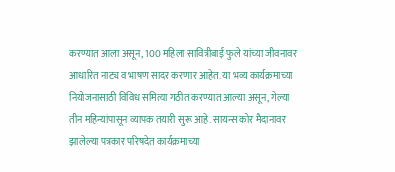करण्यात आला असून, 100 महिला सावित्रीबाई फुले यांच्या जीवनावर आधारित नाट्य व भाषण सादर करणार आहेत. या भव्य कार्यक्रमाच्या नियोजनासाठी विविध समित्या गठीत करण्यात आल्या असून, गेल्या तीन महिन्यांपासून व्यापक तयारी सुरू आहे. सायन्स कोर मैदानावर झालेल्या पत्रकार परिषदेत कार्यक्रमाच्या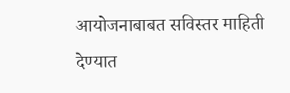आयोजनाबाबत सविस्तर माहिती देण्यात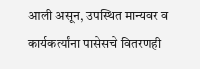आली असून, उपस्थित मान्यवर व कार्यकर्त्यांना पासेसचे वितरणही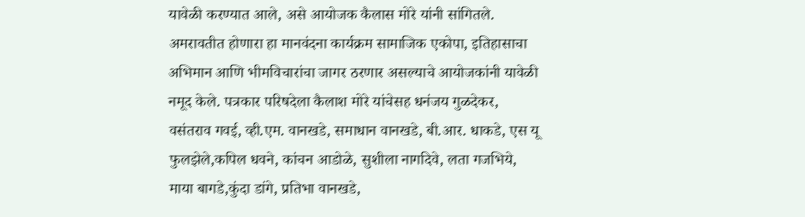यावेळी करण्यात आले, असे आयोजक कैलास मोरे यांनी सांगितले. अमरावतीत होणारा हा मानवंदना कार्यक्रम सामाजिक एकोपा, इतिहासाचा अभिमान आणि भीमविचारांचा जागर ठरणार असल्याचे आयोजकांनी यावेळी नमूद केले. पत्रकार परिषदेला कैलाश मोरे यांचेसह धनंजय गुळदेकर, वसंतराव गवई, व्ही.एम. वानखडे, समाधान वानखडे, बी.आर. धाकडे, एस यू फुलझेले,कपिल धवने, कांचन आडोळे, सुशीला नागदिवे, लता गजभिये, माया बागडे,कुंदा डांगे, प्रतिभा वानखडे,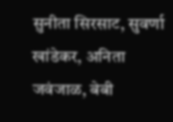सुनीता सिरसाट, सुवर्णा खांडेकर, अनिता जवंजाळ, बेबी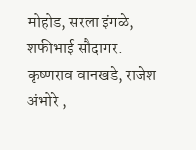मोहोड, सरला इंगळे, शफीभाई सौदागर. कृष्णराव वानखडे, राजेश अंभोरे ,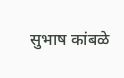सुभाष कांबळे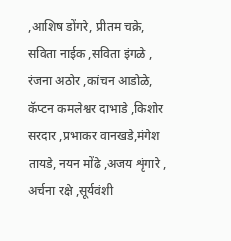,आशिष डोंगरे, प्रीतम चक्रे, सविता नाईक ,सविता इंगळे , रंजना अठोर ,कांचन आडोळे, कॅप्टन कमलेश्वर दाभाडे ,किशोर सरदार ,प्रभाकर वानखडे,मंगेश तायडे, नयन मोंढे ,अजय शृंगारे , अर्चना रक्षे ,सूर्यवंशी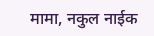मामा, नकुल नाईक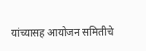यांच्यासह आयोजन समितीचे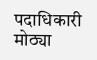पदाधिकारी मोठ्या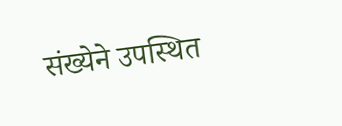संख्येने उपस्थित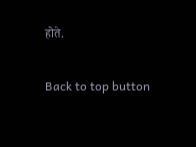होते.

Back to top button